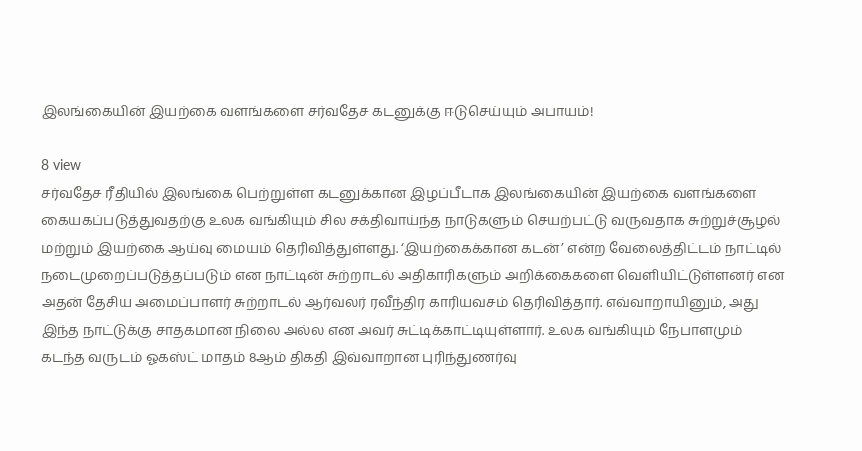இலங்கையின் இயற்கை வளங்களை சர்வதேச கடனுக்கு ஈடுசெய்யும் அபாயம்!

8 view
சர்வதேச ரீதியில் இலங்கை பெற்றுள்ள கடனுக்கான இழப்பீடாக இலங்கையின் இயற்கை வளங்களை கையகப்படுத்துவதற்கு உலக வங்கியும் சில சக்திவாய்ந்த நாடுகளும் செயற்பட்டு வருவதாக சுற்றுச்சூழல் மற்றும் இயற்கை ஆய்வு மையம் தெரிவித்துள்ளது. ‘இயற்கைக்கான கடன்’ என்ற வேலைத்திட்டம் நாட்டில் நடைமுறைப்படுத்தப்படும் என நாட்டின் சுற்றாடல் அதிகாரிகளும் அறிக்கைகளை வெளியிட்டுள்ளனர் என அதன் தேசிய அமைப்பாளர் சுற்றாடல் ஆர்வலர் ரவீந்திர காரியவசம் தெரிவித்தார். எவ்வாறாயினும், அது இந்த நாட்டுக்கு சாதகமான நிலை அல்ல என அவர் சுட்டிக்காட்டியுள்ளார். உலக வங்கியும் நேபாளமும் கடந்த வருடம் ஓகஸ்ட் மாதம் 8ஆம் திகதி இவ்வாறான புரிந்துணர்வு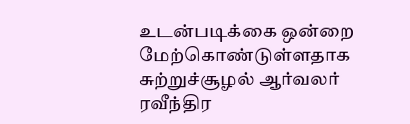உடன்படிக்கை ஒன்றை மேற்கொண்டுள்ளதாக சுற்றுச்சூழல் ஆர்வலர் ரவீந்திர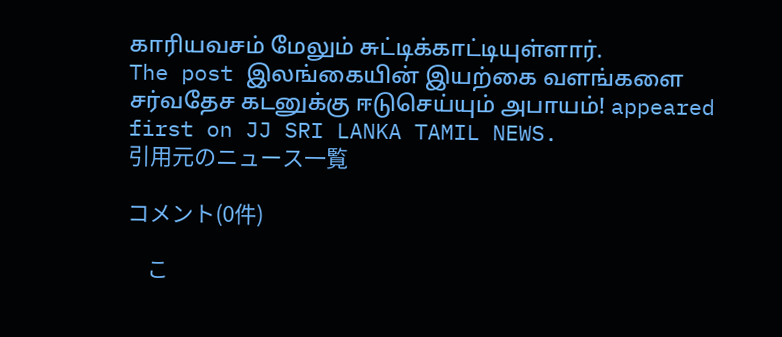காரியவசம் மேலும் சுட்டிக்காட்டியுள்ளார்.
The post இலங்கையின் இயற்கை வளங்களை சர்வதேச கடனுக்கு ஈடுசெய்யும் அபாயம்! appeared first on JJ SRI LANKA TAMIL NEWS.
引用元のニュース一覧

コメント(0件)

    こ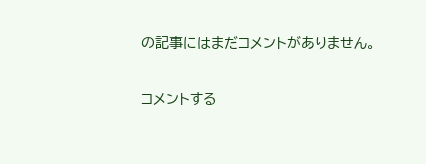の記事にはまだコメントがありません。

コメントする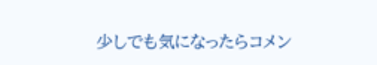少しでも気になったらコメン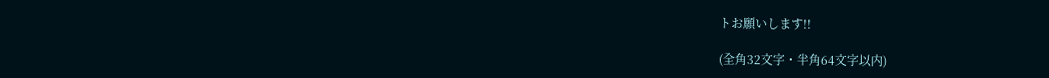トお願いします!!

(全角32文字・半角64文字以内)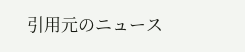引用元のニュース